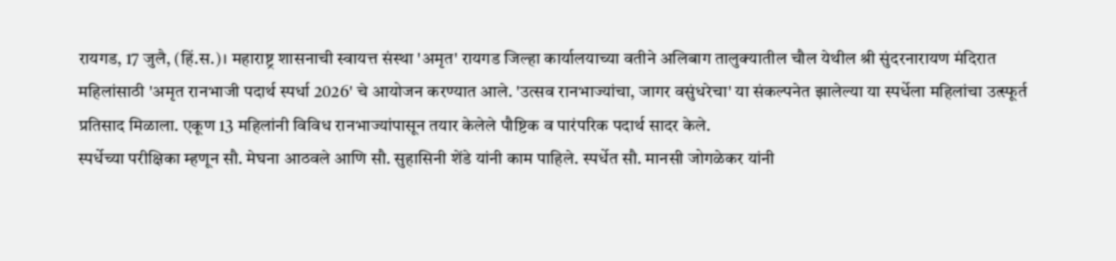रायगड, 17 जुलै, (हिं.स.)। महाराष्ट्र शासनाची स्वायत्त संस्था 'अमृत' रायगड जिल्हा कार्यालयाच्या वतीने अलिबाग तालुक्यातील चौल येथील श्री सुंदरनारायण मंदिरात महिलांसाठी 'अमृत रानभाजी पदार्थ स्पर्धा 2026' चे आयोजन करण्यात आले. 'उत्सव रानभाज्यांचा, जागर वसुंधरेचा' या संकल्पनेत झालेल्या या स्पर्धेला महिलांचा उत्स्फूर्त प्रतिसाद मिळाला. एकूण 13 महिलांनी विविध रानभाज्यांपासून तयार केलेले पौष्टिक व पारंपरिक पदार्थ सादर केले.
स्पर्धेच्या परीक्षिका म्हणून सौ. मेघना आठवले आणि सौ. सुहासिनी शेंडे यांनी काम पाहिले. स्पर्धेत सौ. मानसी जोगळेकर यांनी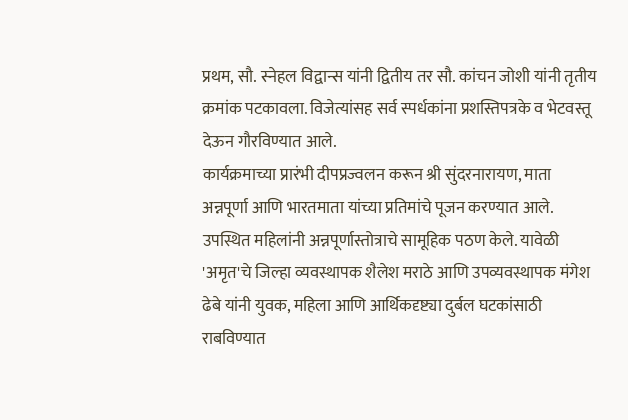प्रथम, सौ. स्नेहल विद्वान्स यांनी द्वितीय तर सौ. कांचन जोशी यांनी तृतीय क्रमांक पटकावला. विजेत्यांसह सर्व स्पर्धकांना प्रशस्तिपत्रके व भेटवस्तू देऊन गौरविण्यात आले.
कार्यक्रमाच्या प्रारंभी दीपप्रज्वलन करून श्री सुंदरनारायण, माता अन्नपूर्णा आणि भारतमाता यांच्या प्रतिमांचे पूजन करण्यात आले. उपस्थित महिलांनी अन्नपूर्णास्तोत्राचे सामूहिक पठण केले. यावेळी 'अमृत'चे जिल्हा व्यवस्थापक शैलेश मराठे आणि उपव्यवस्थापक मंगेश ढेबे यांनी युवक, महिला आणि आर्थिकदृष्ट्या दुर्बल घटकांसाठी राबविण्यात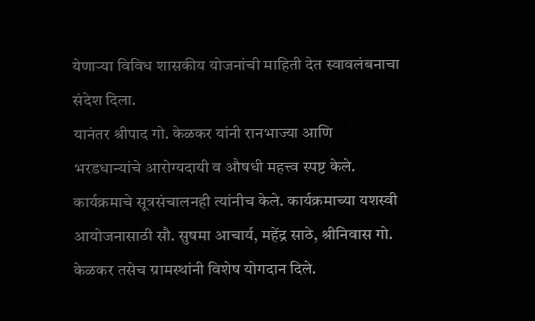येणाऱ्या विविध शासकीय योजनांची माहिती देत स्वावलंबनाचा संदेश दिला.
यानंतर श्रीपाद गो. केळकर यांनी रानभाज्या आणि भरडधान्यांचे आरोग्यदायी व औषधी महत्त्व स्पष्ट केले. कार्यक्रमाचे सूत्रसंचालनही त्यांनीच केले. कार्यक्रमाच्या यशस्वी आयोजनासाठी सौ. सुषमा आचार्य, महेंद्र साठे, श्रीनिवास गो. केळकर तसेच ग्रामस्थांनी विशेष योगदान दिले.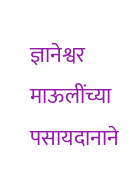ज्ञानेश्वर माऊलींच्या पसायदानाने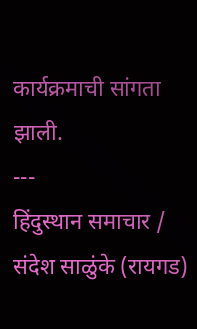कार्यक्रमाची सांगता झाली.
---
हिंदुस्थान समाचार / संदेश साळुंके (रायगड)